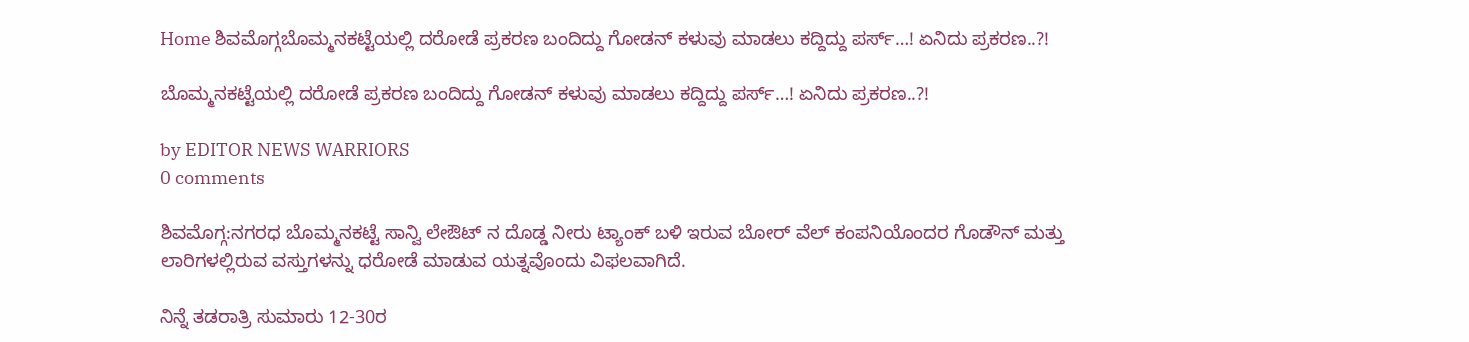Home ಶಿವಮೊಗ್ಗಬೊಮ್ಮನಕಟ್ಟೆಯಲ್ಲಿ ದರೋಡೆ ಪ್ರಕರಣ ಬಂದಿದ್ದು ಗೋಡನ್ ಕಳುವು ಮಾಡಲು ಕದ್ದಿದ್ದು ಪರ್ಸ್…! ಏನಿದು ಪ್ರಕರಣ..?!

ಬೊಮ್ಮನಕಟ್ಟೆಯಲ್ಲಿ ದರೋಡೆ ಪ್ರಕರಣ ಬಂದಿದ್ದು ಗೋಡನ್ ಕಳುವು ಮಾಡಲು ಕದ್ದಿದ್ದು ಪರ್ಸ್…! ಏನಿದು ಪ್ರಕರಣ..?!

by EDITOR NEWS WARRIORS
0 comments

ಶಿವಮೊಗ್ಗ:ನಗರಧ ಬೊಮ್ಮನಕಟ್ಟೆ ಸಾನ್ವಿ ಲೇಔಟ್ ನ ದೊಡ್ಡ ನೀರು ಟ್ಯಾಂಕ್ ಬಳಿ ಇರುವ ಬೋರ್ ವೆಲ್ ಕಂಪನಿಯೊಂದರ ಗೊಡೌನ್ ಮತ್ತು ಲಾರಿಗಳಲ್ಲಿರುವ ವಸ್ತುಗಳನ್ನು ಧರೋಡೆ ಮಾಡುವ ಯತ್ನವೊಂದು ವಿಫಲವಾಗಿದೆ.

ನಿನ್ನೆ ತಡರಾತ್ರಿ ಸುಮಾರು 12-30ರ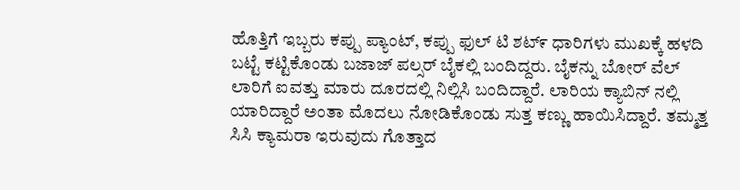ಹೊತ್ತಿಗೆ ಇಬ್ಬರು ಕಪ್ಪು ಪ್ಯಾಂಟ್, ಕಪ್ಪು ಫುಲ್ ಟಿ ಶಟ್೯ ಧಾರಿಗಳು ಮುಖಕ್ಕೆ ಹಳದಿ ಬಟ್ಟೆ ಕಟ್ಟಿಕೊಂಡು ಬಜಾಜ್ ಪಲ್ಸರ್ ಬೈಕಲ್ಲಿ ಬಂದಿದ್ದರು. ಬೈಕನ್ನು ಬೋರ್ ವೆಲ್ ಲಾರಿಗೆ ಐವತ್ತು ಮಾರು ದೂರದಲ್ಲಿ ನಿಲ್ಲಿಸಿ ಬಂದಿದ್ದಾರೆ. ಲಾರಿಯ ಕ್ಯಾಬಿನ್ ನಲ್ಲಿ ಯಾರಿದ್ದಾರೆ ಅಂತಾ ಮೊದಲು ನೋಡಿಕೊಂಡು ಸುತ್ತ ಕಣ್ಣು ಹಾಯಿಸಿದ್ದಾರೆ. ತಮ್ಮತ್ತ ಸಿಸಿ ಕ್ಯಾಮರಾ ಇರುವುದು ಗೊತ್ತಾದ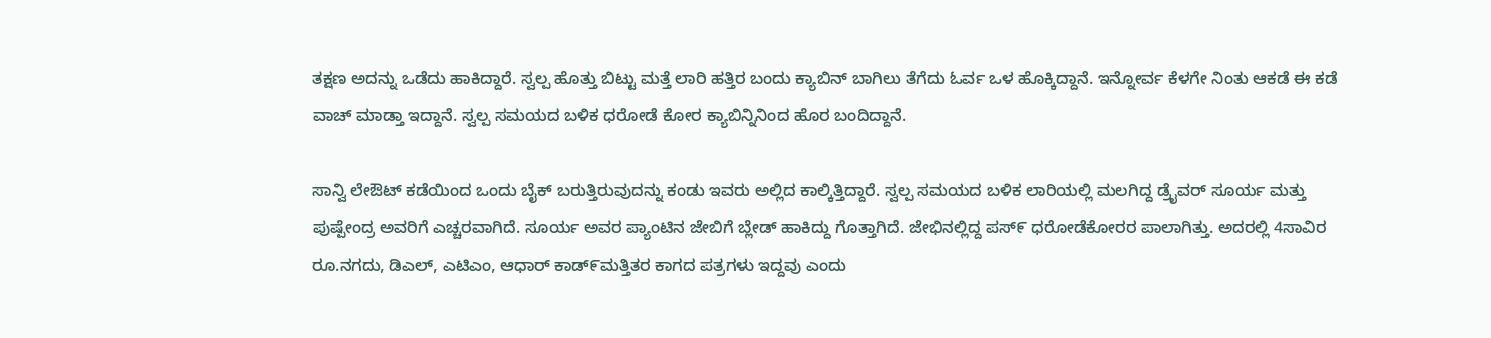ತಕ್ಷಣ ಅದನ್ನು ಒಡೆದು ಹಾಕಿದ್ದಾರೆ. ಸ್ವಲ್ಪ ಹೊತ್ತು ಬಿಟ್ಟು ಮತ್ತೆ ಲಾರಿ ಹತ್ತಿರ ಬಂದು ಕ್ಯಾಬಿನ್ ಬಾಗಿಲು ತೆಗೆದು ಓರ್ವ ಒಳ ಹೊಕ್ಕಿದ್ದಾನೆ. ಇನ್ನೋರ್ವ ಕೆಳಗೇ ನಿಂತು ಆಕಡೆ ಈ ಕಡೆ ವಾಚ್ ಮಾಡ್ತಾ ಇದ್ದಾನೆ. ಸ್ವಲ್ಪ ಸಮಯದ ಬಳಿಕ ಧರೋಡೆ ಕೋರ ಕ್ಯಾಬಿನ್ನಿನಿಂದ ಹೊರ ಬಂದಿದ್ದಾನೆ.

ಸಾನ್ವಿ ಲೇಔಟ್ ಕಡೆಯಿಂದ ಒಂದು ಬೈಕ್ ಬರುತ್ತಿರುವುದನ್ನು ಕಂಡು ಇವರು ಅಲ್ಲಿದ ಕಾಲ್ಕಿತ್ತಿದ್ದಾರೆ. ಸ್ವಲ್ಪ ಸಮಯದ ಬಳಿಕ ಲಾರಿಯಲ್ಲಿ ಮಲಗಿದ್ದ ಡ್ರೈವರ್ ಸೂರ್ಯ ಮತ್ತು ಪುಷ್ಪೇಂದ್ರ ಅವರಿಗೆ ಎಚ್ಚರವಾಗಿದೆ. ಸೂರ್ಯ ಅವರ ಪ್ಯಾಂಟಿನ ಜೇಬಿಗೆ ಬ್ಲೇಡ್ ಹಾಕಿದ್ದು ಗೊತ್ತಾಗಿದೆ. ಜೇಭಿನಲ್ಲಿದ್ದ ಪಸ್೯ ಧರೋಡೆಕೋರರ ಪಾಲಾಗಿತ್ತು. ಅದರಲ್ಲಿ 4ಸಾವಿರ ರೂ.ನಗದು, ಡಿಎಲ್, ಎಟಿಎಂ, ಆಧಾರ್ ಕಾಡ್೯ಮತ್ತಿತರ ಕಾಗದ ಪತ್ರಗಳು ಇದ್ದವು ಎಂದು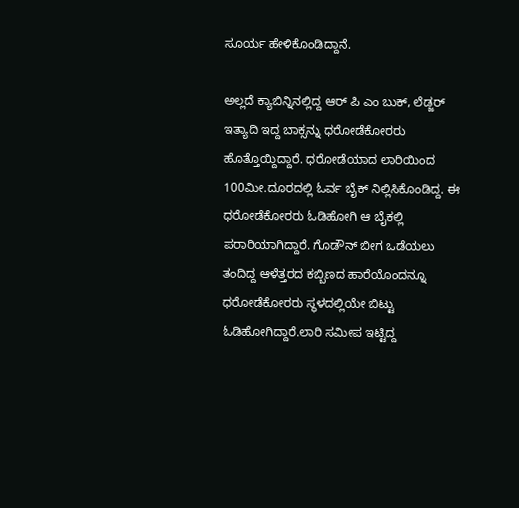ಸೂರ್ಯ ಹೇಳಿಕೊಂಡಿದ್ದಾನೆ.

ಅಲ್ಲದೆ ಕ್ಯಾಬಿನ್ನಿನಲ್ಲಿದ್ದ ಆರ್ ಪಿ ಎಂ ಬುಕ್, ಲೆಡ್ಜರ್ ಇತ್ಯಾದಿ ಇದ್ದ ಬಾಕ್ಸನ್ನು ಧರೋಡೆಕೋರರು ಹೊತ್ತೊಯ್ದಿದ್ದಾರೆ. ಧರೋಡೆಯಾದ ಲಾರಿಯಿಂದ 100ಮೀ.ದೂರದಲ್ಲಿ ಓರ್ವ ಬೈಕ್ ನಿಲ್ಲಿಸಿಕೊಂಡಿದ್ದ. ಈ ಧರೋಡೆಕೋರರು ಓಡಿಹೋಗಿ ಆ ಬೈಕಲ್ಲಿ ಪರಾರಿಯಾಗಿದ್ದಾರೆ. ಗೊಡೌನ್ ಬೀಗ ಒಡೆಯಲು ತಂದಿದ್ದ ಆಳೆತ್ತರದ ಕಬ್ಬಿಣದ ಹಾರೆಯೊಂದನ್ನೂ ಧರೋಡೆಕೋರರು ಸ್ಥಳದಲ್ಲಿಯೇ ಬಿಟ್ಟು ಓಡಿಹೋಗಿದ್ದಾರೆ.ಲಾರಿ ಸಮೀಪ ಇಟ್ಟಿದ್ದ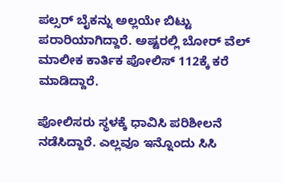ಪಲ್ಸರ್ ಬೈಕನ್ನು ಅಲ್ಲಯೇ ಬಿಟ್ಟು ಪರಾರಿಯಾಗಿದ್ದಾರೆ. ಅಷ್ಟರಲ್ಲಿ ಬೋರ್ ವೆಲ್ ಮಾಲೀಕ ಕಾರ್ತಿಕ ಪೋಲಿಸ್ 112ಕ್ಕೆ ಕರೆ ಮಾಡಿದ್ದಾರೆ.

ಪೋಲಿಸರು ಸ್ಥಳಕ್ಕೆ ಧಾವಿಸಿ ಪರಿಶೀಲನೆ ನಡೆಸಿದ್ದಾರೆ. ಎಲ್ಲವೂ ಇನ್ನೊಂದು ಸಿಸಿ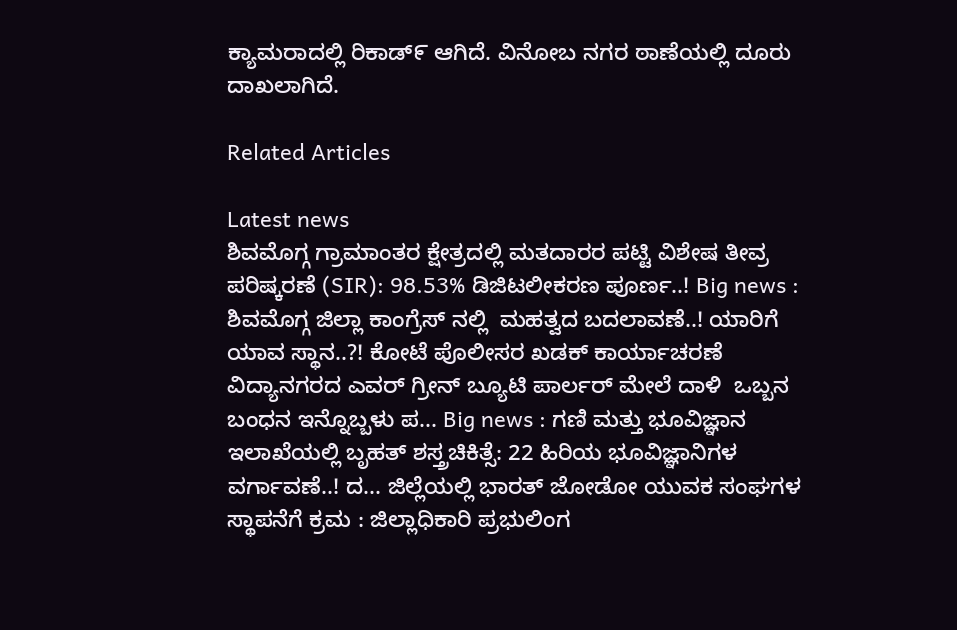ಕ್ಯಾಮರಾದಲ್ಲಿ ರಿಕಾಡ್೯ ಆಗಿದೆ. ವಿನೋಬ ನಗರ ಠಾಣೆಯಲ್ಲಿ ದೂರು ದಾಖಲಾಗಿದೆ.

Related Articles

Latest news
ಶಿವಮೊಗ್ಗ ಗ್ರಾಮಾಂತರ ಕ್ಷೇತ್ರದಲ್ಲಿ ಮತದಾರರ ಪಟ್ಟಿ ವಿಶೇಷ ತೀವ್ರ ಪರಿಷ್ಕರಣೆ (SIR): 98.53% ಡಿಜಿಟಲೀಕರಣ ಪೂರ್ಣ..! Big news :  ಶಿವಮೊಗ್ಗ ಜಿಲ್ಲಾ ಕಾಂಗ್ರೆಸ್ ನಲ್ಲಿ  ಮಹತ್ವದ ಬದಲಾವಣೆ..! ಯಾರಿಗೆ ಯಾವ ಸ್ಥಾನ..?! ಕೋಟೆ ಪೊಲೀಸರ ಖಡಕ್ ಕಾರ್ಯಾಚರಣೆ ವಿದ್ಯಾನಗರದ ಎವರ್ ಗ್ರೀನ್ ಬ್ಯೂಟಿ ಪಾರ್ಲರ್ ಮೇಲೆ ದಾಳಿ  ಒಬ್ಬನ ಬಂಧನ ಇನ್ನೊಬ್ಬಳು ಪ... Big news : ಗಣಿ ಮತ್ತು ಭೂವಿಜ್ಞಾನ ಇಲಾಖೆಯಲ್ಲಿ ಬೃಹತ್ ಶಸ್ತ್ರಚಿಕಿತ್ಸೆ: 22 ಹಿರಿಯ ಭೂವಿಜ್ಞಾನಿಗಳ ವರ್ಗಾವಣೆ..! ದ... ಜಿಲ್ಲೆಯಲ್ಲಿ ಭಾರತ್ ಜೋಡೋ ಯುವಕ ಸಂಘಗಳ ಸ್ಥಾಪನೆಗೆ ಕ್ರಮ : ಜಿಲ್ಲಾಧಿಕಾರಿ ಪ್ರಭುಲಿಂಗ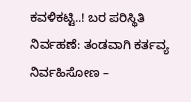ಕವಳಿಕಟ್ಟಿ..! ಬರ ಪರಿಸ್ಥಿತಿ ನಿರ್ವಹಣೆ: ತಂಡವಾಗಿ ಕರ್ತವ್ಯ ನಿರ್ವಹಿಸೋಣ –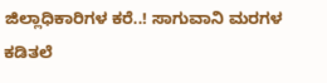ಜಿಲ್ಲಾಧಿಕಾರಿಗಳ ಕರೆ..! ಸಾಗುವಾನಿ ಮರಗಳ ಕಡಿತಲೆ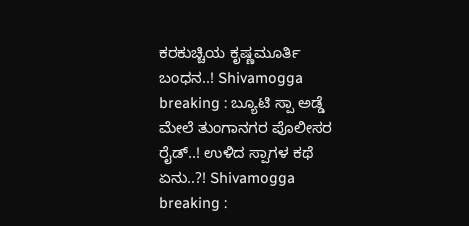ಕರಕುಚ್ಚಿಯ ಕೃಷ್ಣಮೂರ್ತಿ ಬಂಧನ..! Shivamogga breaking : ಬ್ಯೂಟಿ ಸ್ಪಾ ಅಡ್ಡೆ ಮೇಲೆ ತುಂಗಾನಗರ ಪೊಲೀಸರ ರೈಡ್..! ಉಳಿದ ಸ್ಪಾಗಳ ಕಥೆ ಏನು..?! Shivamogga breaking :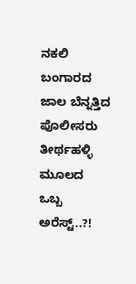ನಕಲಿ ಬಂಗಾರದ ಜಾಲ ಬೆನ್ನತ್ತಿದ ಪೊಲೀಸರು ತೀರ್ಥಹಳ್ಳಿ ಮೂಲದ ಒಬ್ಬ ಅರೆಸ್ಟ್..?!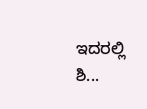ಇದರಲ್ಲಿ ಶಿ...